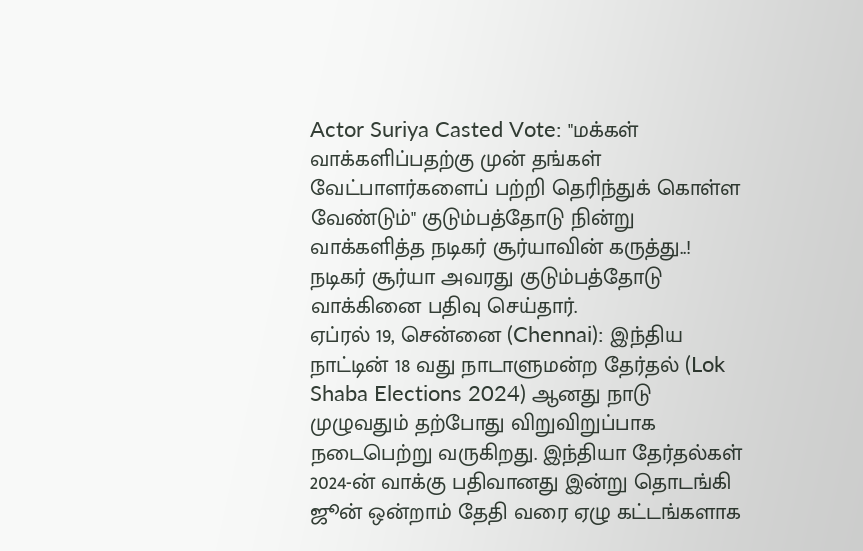Actor Suriya Casted Vote: "மக்கள் வாக்களிப்பதற்கு முன் தங்கள் வேட்பாளர்களைப் பற்றி தெரிந்துக் கொள்ள வேண்டும்" குடும்பத்தோடு நின்று வாக்களித்த நடிகர் சூர்யாவின் கருத்து..!
நடிகர் சூர்யா அவரது குடும்பத்தோடு வாக்கினை பதிவு செய்தார்.
ஏப்ரல் 19, சென்னை (Chennai): இந்திய நாட்டின் 18 வது நாடாளுமன்ற தேர்தல் (Lok Shaba Elections 2024) ஆனது நாடு முழுவதும் தற்போது விறுவிறுப்பாக நடைபெற்று வருகிறது. இந்தியா தேர்தல்கள் 2024-ன் வாக்கு பதிவானது இன்று தொடங்கி ஜூன் ஒன்றாம் தேதி வரை ஏழு கட்டங்களாக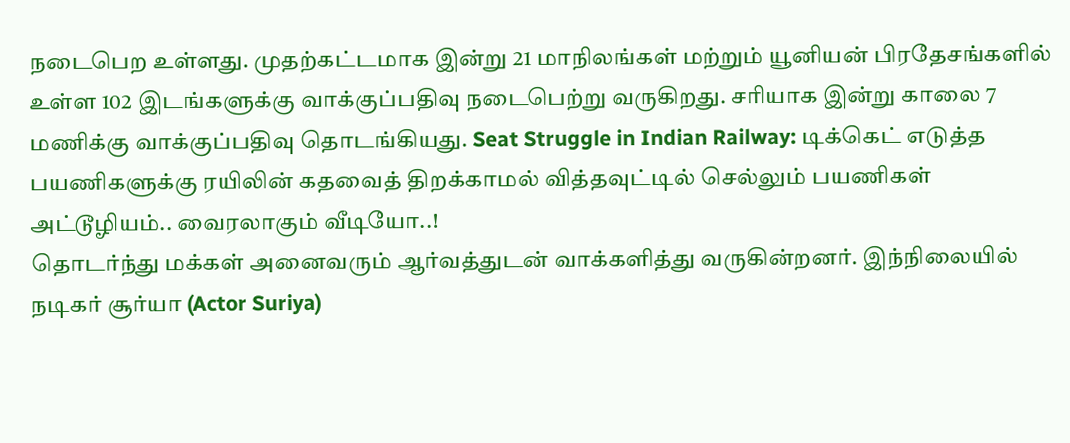நடைபெற உள்ளது. முதற்கட்டமாக இன்று 21 மாநிலங்கள் மற்றும் யூனியன் பிரதேசங்களில் உள்ள 102 இடங்களுக்கு வாக்குப்பதிவு நடைபெற்று வருகிறது. சரியாக இன்று காலை 7 மணிக்கு வாக்குப்பதிவு தொடங்கியது. Seat Struggle in Indian Railway: டிக்கெட் எடுத்த பயணிகளுக்கு ரயிலின் கதவைத் திறக்காமல் வித்தவுட்டில் செல்லும் பயணிகள் அட்டூழியம்.. வைரலாகும் வீடியோ..!
தொடர்ந்து மக்கள் அனைவரும் ஆர்வத்துடன் வாக்களித்து வருகின்றனர். இந்நிலையில் நடிகர் சூர்யா (Actor Suriya)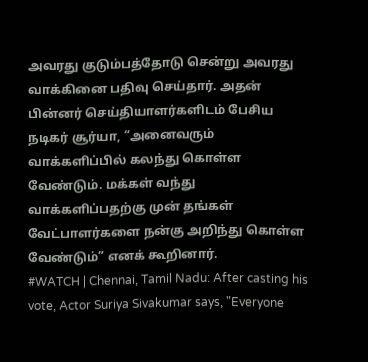அவரது குடும்பத்தோடு சென்று அவரது வாக்கினை பதிவு செய்தார். அதன் பின்னர் செய்தியாளர்களிடம் பேசிய நடிகர் சூர்யா, “அனைவரும் வாக்களிப்பில் கலந்து கொள்ள வேண்டும். மக்கள் வந்து வாக்களிப்பதற்கு முன் தங்கள் வேட்பாளர்களை நன்கு அறிந்து கொள்ள வேண்டும்” எனக் கூறினார்.
#WATCH | Chennai, Tamil Nadu: After casting his vote, Actor Suriya Sivakumar says, "Everyone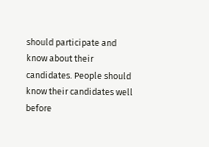should participate and know about their candidates. People should know their candidates well before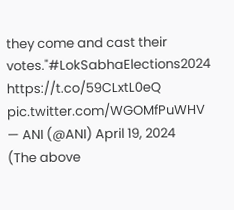they come and cast their votes."#LokSabhaElections2024 https://t.co/59CLxtL0eQ pic.twitter.com/WGOMfPuWHV
— ANI (@ANI) April 19, 2024
(The above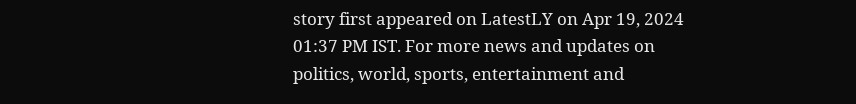story first appeared on LatestLY on Apr 19, 2024 01:37 PM IST. For more news and updates on politics, world, sports, entertainment and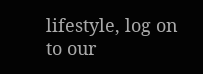lifestyle, log on to our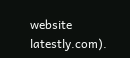website latestly.com).